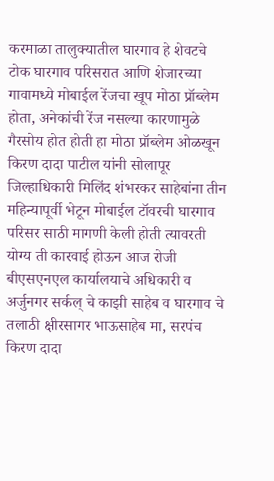करमाळा तालुक्यातील घारगाव हे शेवटचे टोक घारगाव परिसरात आणि शेजारच्या गावामध्ये मोबाईल रेंजचा खूप मोठा प्रॉब्लेम होता, अनेकांची रेंज नसल्या कारणामुळे गैरसोय होत होती हा मोठा प्रॉब्लेम ओळखून किरण दादा पाटील यांनी सोलापूर जिल्हाधिकारी मिलिंद शंभरकर साहेबांना तीन महिन्यापूर्वी भेटून मोबाईल टॉवरची घारगाव परिसर साठी मागणी केली होती त्यावरती योग्य ती कारवाई होऊन आज रोजी बीएसएनएल कार्यालयाचे अधिकारी व अर्जुनगर सर्कल् चे काझी साहेब व घारगाव चे तलाठी क्षीरसागर भाऊसाहेब मा, सरपंच किरण दादा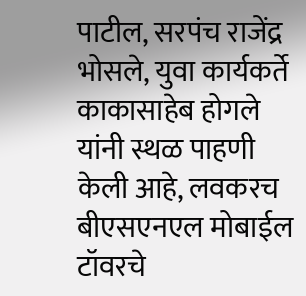पाटील, सरपंच राजेंद्र भोसले, युवा कार्यकर्ते काकासाहेब होगले यांनी स्थळ पाहणी केली आहे, लवकरच बीएसएनएल मोबाईल टॉवरचे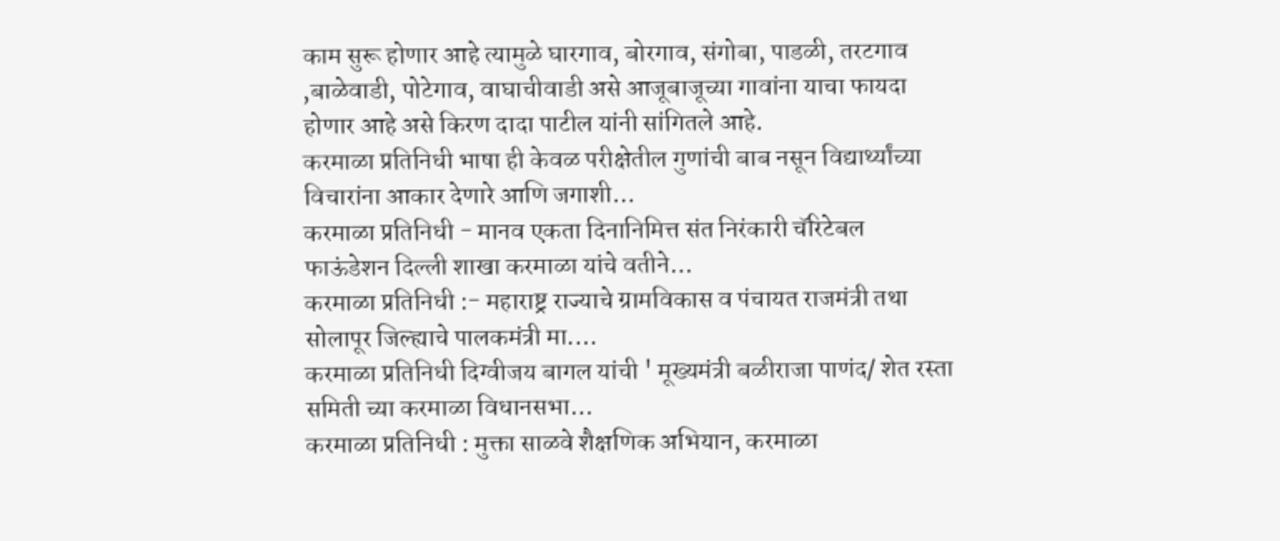काम सुरू होणार आहे त्यामुळे घारगाव, बोरगाव, संगोबा, पाडळी, तरटगाव ,बाळेवाडी, पोटेगाव, वाघाचीवाडी असे आजूबाजूच्या गावांना याचा फायदा होणार आहे असे किरण दादा पाटील यांनी सांगितले आहे.
करमाळा प्रतिनिधी भाषा ही केवळ परीक्षेतील गुणांची बाब नसून विद्यार्थ्यांच्या विचारांना आकार देणारे आणि जगाशी…
करमाळा प्रतिनिधी - मानव एकता दिनानिमित्त संत निरंकारी चॅरिटेबल फाऊंडेशन दिल्ली शाखा करमाळा यांचे वतीने…
करमाळा प्रतिनिधी :- महाराष्ट्र राज्याचे ग्रामविकास व पंचायत राजमंत्री तथा सोलापूर जिल्ह्याचे पालकमंत्री मा.…
करमाळा प्रतिनिधी दिग्वीजय बागल यांची ' मूख्यमंत्री बळीराजा पाणंद/ शेत रस्ता समिती च्या करमाळा विधानसभा…
करमाळा प्रतिनिधी : मुक्ता साळवे शैक्षणिक अभियान, करमाळा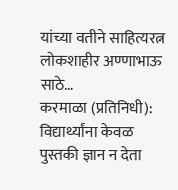यांच्या वतीने साहित्यरत्न लोकशाहीर अण्णाभाऊ साठे…
करमाळा (प्रतिनिधी): विद्यार्थ्यांना केवळ पुस्तकी ज्ञान न देता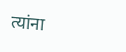त्यांना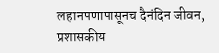लहानपणापासूनच दैनंदिन जीवन, प्रशासकीय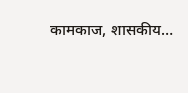कामकाज, शासकीय…